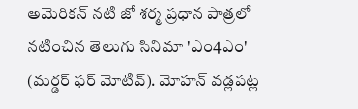అమెరికన్ నటి జో శర్మ ప్రధాన పాత్రలో నటించిన తెలుగు సినిమా 'ఎం4ఎం' (మర్డర్ ఫర్ మోటివ్). మోహన్ వడ్లపట్ల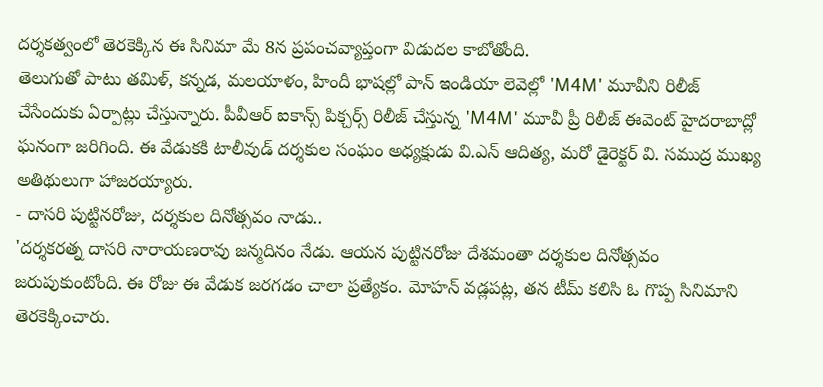దర్శకత్వంలో తెరకెక్కిన ఈ సినిమా మే 8న ప్రపంచవ్యాప్తంగా విడుదల కాబోతోంది.
తెలుగుతో పాటు తమిళ్, కన్నడ, మలయాళం, హిందీ భాషల్లో పాన్ ఇండియా లెవెల్లో 'M4M' మూవీని రిలీజ్ చేసేందుకు ఏర్పాట్లు చేస్తున్నారు. పీవీఆర్ ఐకాన్స్ పిక్చర్స్ రిలీజ్ చేస్తున్న 'M4M' మూవీ ప్రీ రిలీజ్ ఈవెంట్ హైదరాబాద్లో ఘనంగా జరిగింది. ఈ వేడుకకి టాలీవుడ్ దర్శకుల సంఘం అధ్యక్షుడు వి.ఎన్ ఆదిత్య, మరో డైరెక్టర్ వి. సముద్ర ముఖ్య అతిథులుగా హాజరయ్యారు.
- దాసరి పుట్టినరోజు, దర్శకుల దినోత్సవం నాడు..
'దర్శకరత్న దాసరి నారాయణరావు జన్మదినం నేడు. ఆయన పుట్టినరోజు దేశమంతా దర్శకుల దినోత్సవం జరుపుకుంటోంది. ఈ రోజు ఈ వేడుక జరగడం చాలా ప్రత్యేకం. మోహన్ వడ్లపట్ల, తన టీమ్ కలిసి ఓ గొప్ప సినిమాని తెరకెక్కించారు.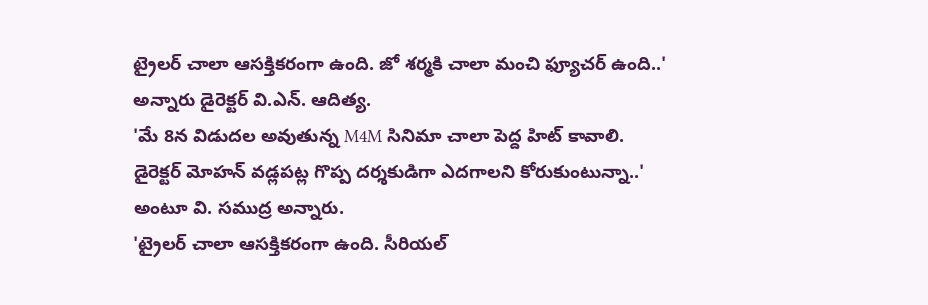ట్రైలర్ చాలా ఆసక్తికరంగా ఉంది. జో శర్మకి చాలా మంచి ఫ్యూచర్ ఉంది..' అన్నారు డైరెక్టర్ వి.ఎన్. ఆదిత్య.
'మే 8న విడుదల అవుతున్న M4M సినిమా చాలా పెద్ద హిట్ కావాలి. డైరెక్టర్ మోహన్ వడ్లపట్ల గొప్ప దర్శకుడిగా ఎదగాలని కోరుకుంటున్నా..' అంటూ వి. సముద్ర అన్నారు.
'ట్రైలర్ చాలా ఆసక్తికరంగా ఉంది. సీరియల్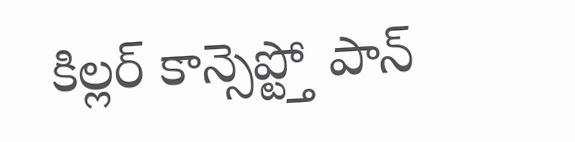కిల్లర్ కాన్సెప్ట్తో పాన్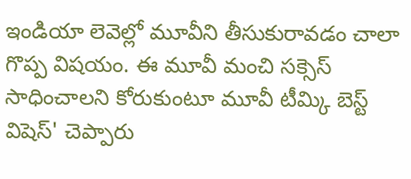ఇండియా లెవెల్లో మూవీని తీసుకురావడం చాలా గొప్ప విషయం. ఈ మూవీ మంచి సక్సెస్ సాధించాలని కోరుకుంటూ మూవీ టీమ్కి బెస్ట్ విషెస్' చెప్పారు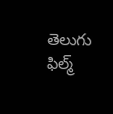తెలుగు ఫిల్మ్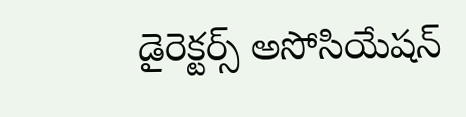డైరెక్టర్స్ అసోసియేషన్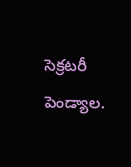సెక్రటరీ పెండ్యాల.